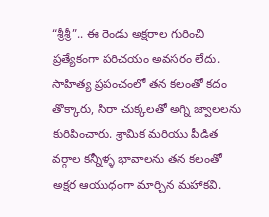“శ్రీశ్రీ”.. ఈ రెండు అక్షరాల గురించి ప్రత్యేకంగా పరిచయం అవసరం లేదు. సాహిత్య ప్రపంచంలో తన కలంతో కదం తొక్కారు, సిరా చుక్కలతో అగ్ని జ్వాలలను కురిపించారు. శ్రామిక మరియు పీడిత వర్గాల కన్నీళ్ళ భావాలను తన కలంతో అక్షర ఆయుధంగా మార్చిన మహాకవి.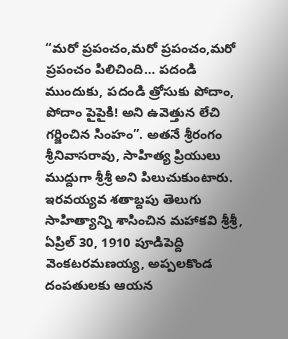“మరో ప్రపంచం,మరో ప్రపంచం,మరో ప్రపంచం పిలిచింది… పదండి ముందుకు, పదండి త్రోసుకు పోదాం, పోదాం పైపైకి! అని ఉవెత్తున లేచి గర్జించిన సింహం”. అతనే శ్రీరంగం శ్రీనివాసరావు, సాహిత్య ప్రియులు ముద్దుగా శ్రీశ్రీ అని పిలుచుకుంటారు. ఇరవయ్యవ శతాబ్దపు తెలుగు సాహిత్యాన్ని శాసించిన మహాకవి శ్రీశ్రీ, ఏప్రిల్ 30, 1910 పూడిపెద్ది వెంకటరమణయ్య, అప్పలకొండ దంపతులకు ఆయన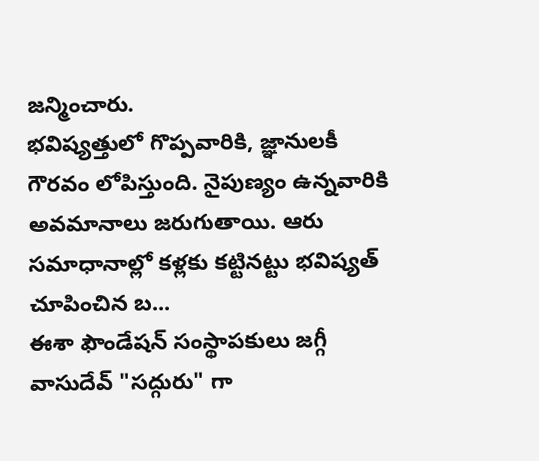జన్మించారు.
భవిష్యత్తులో గొప్పవారికి, జ్ఞానులకీ గౌరవం లోపిస్తుంది. నైపుణ్యం ఉన్నవారికి అవమానాలు జరుగుతాయి. ఆరు సమాధానాల్లో కళ్లకు కట్టినట్టు భవిష్యత్ చూపించిన బ...
ఈశా ఫౌండేషన్ సంస్థాపకులు జగ్గీ వాసుదేవ్ "సద్గురు" గా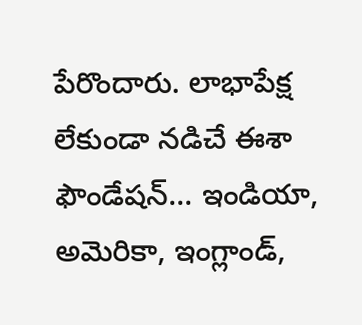పేరొందారు. లాభాపేక్ష లేకుండా నడిచే ఈశా ఫౌండేషన్... ఇండియా, అమెరికా, ఇంగ్లాండ్,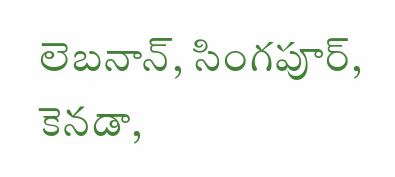లెబనాన్, సింగపూర్, కెనడా,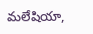మలేషియా,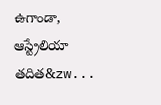ఉగాండా, ఆస్ట్రేలియా తదిత&zw...